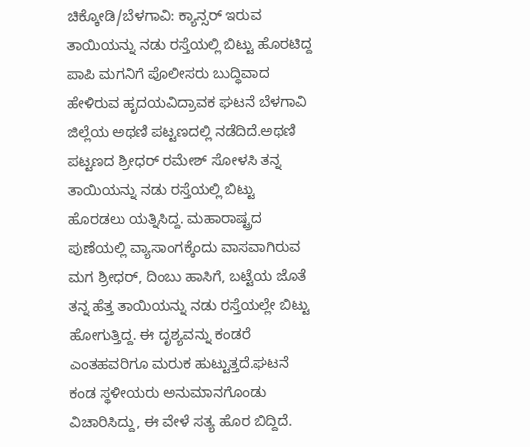ಚಿಕ್ಕೋಡಿ/ಬೆಳಗಾವಿ: ಕ್ಯಾನ್ಸರ್ ಇರುವ ತಾಯಿಯನ್ನು ನಡು ರಸ್ತೆಯಲ್ಲಿ ಬಿಟ್ಟು ಹೊರಟಿದ್ದ ಪಾಪಿ ಮಗನಿಗೆ ಪೊಲೀಸರು ಬುದ್ಧಿವಾದ ಹೇಳಿರುವ ಹೃದಯವಿದ್ರಾವಕ ಘಟನೆ ಬೆಳಗಾವಿ ಜಿಲ್ಲೆಯ ಅಥಣಿ ಪಟ್ಟಣದಲ್ಲಿ ನಡೆದಿದೆ.ಅಥಣಿ ಪಟ್ಟಣದ ಶ್ರೀಧರ್ ರಮೇಶ್ ಸೋಳಸಿ ತನ್ನ ತಾಯಿಯನ್ನು ನಡು ರಸ್ತೆಯಲ್ಲಿ ಬಿಟ್ಟು ಹೊರಡಲು ಯತ್ನಿಸಿದ್ದ. ಮಹಾರಾಷ್ಟ್ರದ ಪುಣೆಯಲ್ಲಿ ವ್ಯಾಸಾಂಗಕ್ಕೆಂದು ವಾಸವಾಗಿರುವ ಮಗ ಶ್ರೀಧರ್, ದಿಂಬು ಹಾಸಿಗೆ, ಬಟ್ಟೆಯ ಜೊತೆ ತನ್ನ ಹೆತ್ತ ತಾಯಿಯನ್ನು ನಡು ರಸ್ತೆಯಲ್ಲೇ ಬಿಟ್ಟು ಹೋಗುತ್ತಿದ್ದ. ಈ ದೃಶ್ಯವನ್ನು ಕಂಡರೆ ಎಂತಹವರಿಗೂ ಮರುಕ ಹುಟ್ಟುತ್ತದೆ.ಘಟನೆ ಕಂಡ ಸ್ಥಳೀಯರು ಅನುಮಾನಗೊಂಡು ವಿಚಾರಿಸಿದ್ದು, ಈ ವೇಳೆ ಸತ್ಯ ಹೊರ ಬಿದ್ದಿದೆ.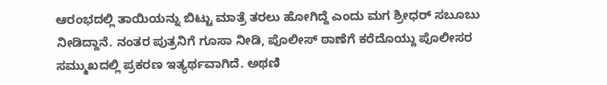ಆರಂಭದಲ್ಲಿ ತಾಯಿಯನ್ನು ಬಿಟ್ಟು ಮಾತ್ರೆ ತರಲು ಹೋಗಿದ್ದೆ ಎಂದು ಮಗ ಶ್ರೀಧರ್ ಸಬೂಬು ನೀಡಿದ್ದಾನೆ. ನಂತರ ಪುತ್ರನಿಗೆ ಗೂಸಾ ನೀಡಿ, ಪೊಲೀಸ್ ಠಾಣೆಗೆ ಕರೆದೊಯ್ದು ಪೊಲೀಸರ ಸಮ್ಮುಖದಲ್ಲಿ ಪ್ರಕರಣ ಇತ್ಯರ್ಥವಾಗಿದೆ. ಅಥಣಿ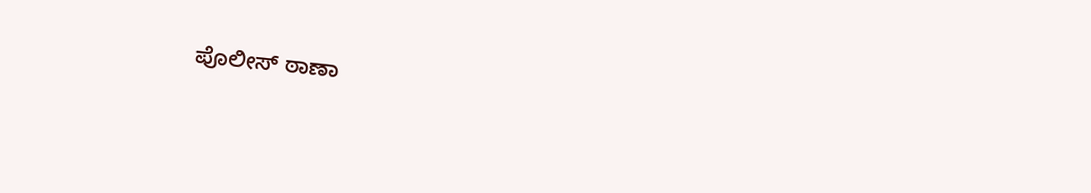ಪೊಲೀಸ್ ಠಾಣಾ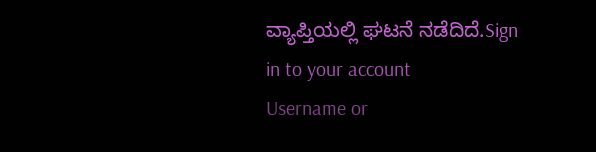ವ್ಯಾಪ್ತಿಯಲ್ಲಿ ಘಟನೆ ನಡೆದಿದೆ.Sign in to your account
Username or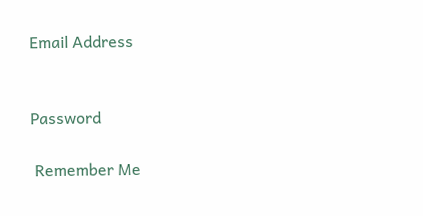Email Address


Password

 Remember Me